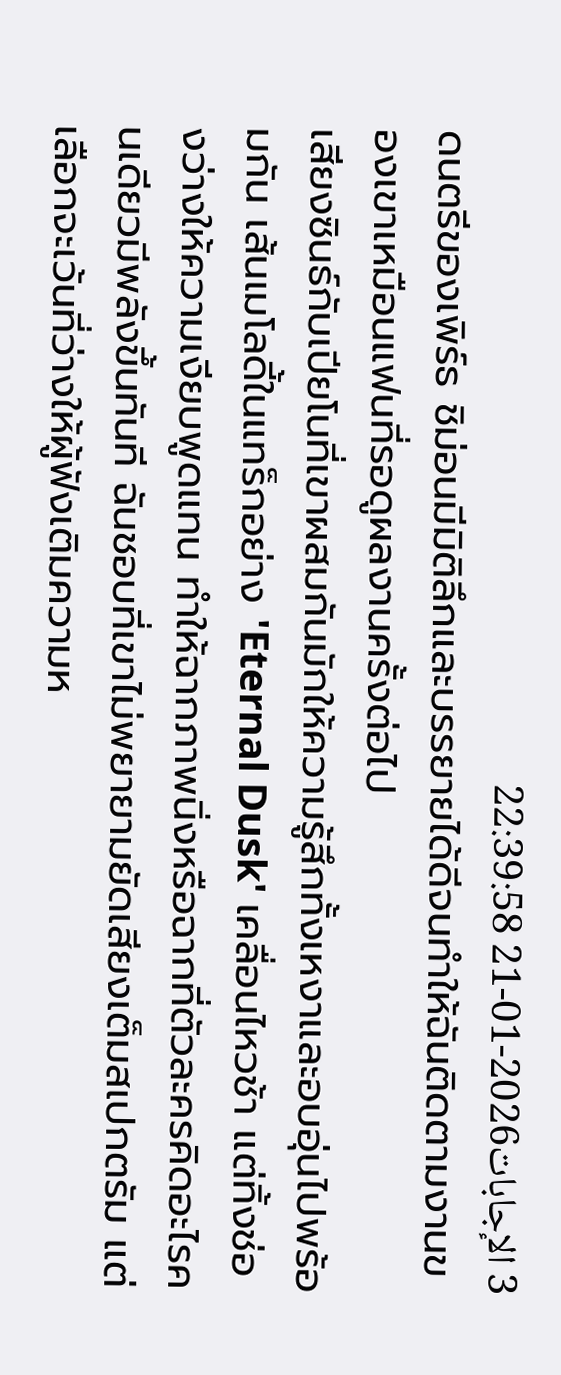3 الإجابات2026-01-21 22:39:58
ดนตรีของเพิร์ธ ชิม่อนมีมิติลึกและบรรยายได้ดีจนทำให้ฉันติดตามงานของเขาเหมือนแฟนที่รอดูผลงานครั้งต่อไป
เสียงซินธ์กับเปียโนที่เขาผสมกันมักให้ความรู้สึกทั้งเหงาและอบอุ่นไปพร้อมกัน เส้นเมโลดี้ในแทร็กอย่าง 'Eternal Dusk' เคลื่อนไหวช้า แต่ทิ้งช่องว่างให้ความเงียบพูดแทน ทำให้ฉากภาพนิ่งหรือฉากที่ตัวละครคิดอะไรคนเดียวมีพลังขึ้นทันที ฉันชอบที่เขาไม่พยายามยัดเสียงเต็มสเปกตรัม แต่เลือกจะเว้นที่ว่างให้ผู้ฟังเติมความห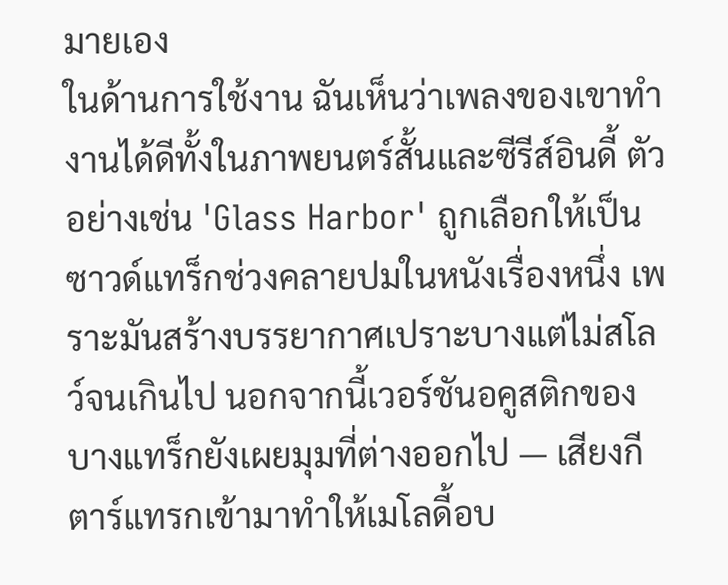มายเอง
ในด้านการใช้งาน ฉันเห็นว่าเพลงของเขาทำงานได้ดีทั้งในภาพยนตร์สั้นและซีรีส์อินดี้ ตัวอย่างเช่น 'Glass Harbor' ถูกเลือกให้เป็นซาวด์แทร็กช่วงคลายปมในหนังเรื่องหนึ่ง เพราะมันสร้างบรรยากาศเปราะบางแต่ไม่สโลว์จนเกินไป นอกจากนี้เวอร์ชันอคูสติกของบางแทร็กยังเผยมุมที่ต่างออกไป — เสียงกีตาร์แทรกเข้ามาทำให้เมโลดี้อบ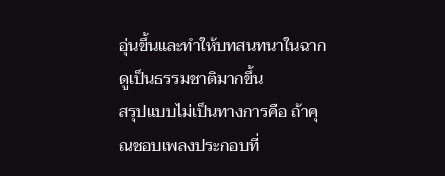อุ่นขึ้นและทำให้บทสนทนาในฉากดูเป็นธรรมชาติมากขึ้น
สรุปแบบไม่เป็นทางการคือ ถ้าคุณชอบเพลงประกอบที่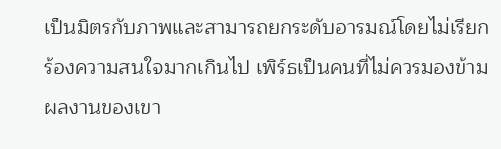เป็นมิตรกับภาพและสามารถยกระดับอารมณ์โดยไม่เรียกร้องความสนใจมากเกินไป เพิร์ธเป็นคนที่ไม่ควรมองข้าม ผลงานของเขา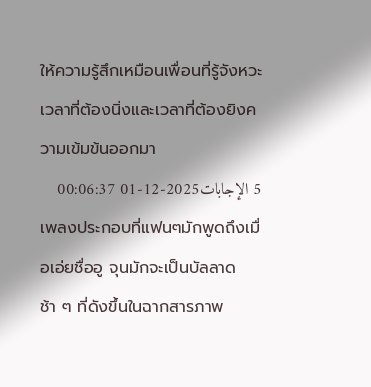ให้ความรู้สึกเหมือนเพื่อนที่รู้จังหวะเวลาที่ต้องนิ่งและเวลาที่ต้องยิงความเข้มข้นออกมา
5 الإجابات2025-12-01 00:06:37
เพลงประกอบที่แฟนๆมักพูดถึงเมื่อเอ่ยชื่ออู จุนมักจะเป็นบัลลาดช้า ๆ ที่ดังขึ้นในฉากสารภาพ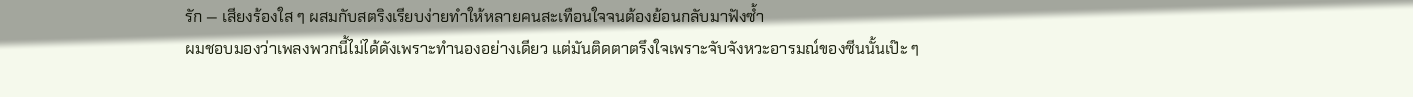รัก — เสียงร้องใส ๆ ผสมกับสตริงเรียบง่ายทำให้หลายคนสะเทือนใจจนต้องย้อนกลับมาฟังซ้ำ
ผมชอบมองว่าเพลงพวกนี้ไม่ได้ดังเพราะทำนองอย่างเดียว แต่มันติดตาตรึงใจเพราะจับจังหวะอารมณ์ของซีนนั้นเป๊ะ ๆ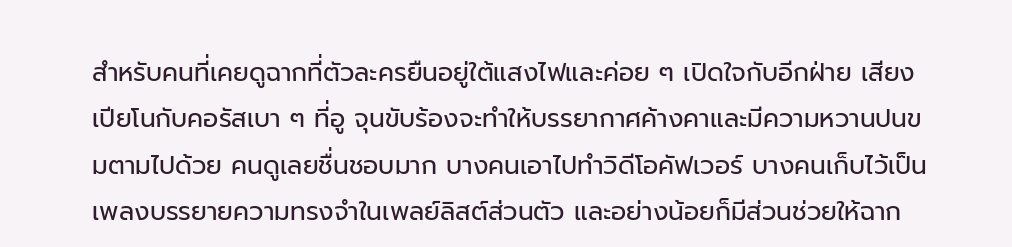สำหรับคนที่เคยดูฉากที่ตัวละครยืนอยู่ใต้แสงไฟและค่อย ๆ เปิดใจกับอีกฝ่าย เสียงเปียโนกับคอรัสเบา ๆ ที่อู จุนขับร้องจะทำให้บรรยากาศค้างคาและมีความหวานปนขมตามไปด้วย คนดูเลยชื่นชอบมาก บางคนเอาไปทำวิดีโอคัฟเวอร์ บางคนเก็บไว้เป็นเพลงบรรยายความทรงจำในเพลย์ลิสต์ส่วนตัว และอย่างน้อยก็มีส่วนช่วยให้ฉาก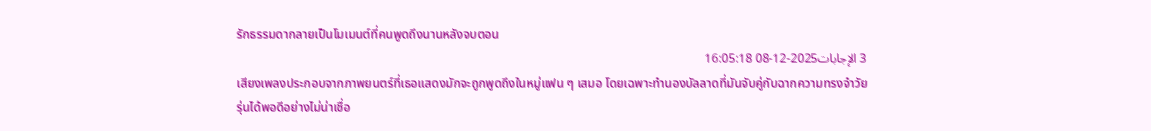รักธรรมดากลายเป็นโมเมนต์ที่คนพูดถึงนานหลังจบตอน
3 الإجابات2025-12-08 16:05:18
เสียงเพลงประกอบจากภาพยนตร์ที่เธอแสดงมักจะถูกพูดถึงในหมู่แฟน ๆ เสมอ โดยเฉพาะทำนองบัลลาดที่มันจับคู่กับฉากความทรงจำวัยรุ่นได้พอดีอย่างไม่น่าเชื่อ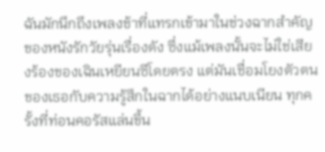ฉันมักนึกถึงเพลงช้าที่แทรกเข้ามาในช่วงฉากสำคัญของหนังรักวัยรุ่นเรื่องดัง ซึ่งแม้เพลงนั้นจะไม่ใช่เสียงร้องของเฉินเหยียนซีโดยตรง แต่มันเชื่อมโยงตัวตนของเธอกับความรู้สึกในฉากได้อย่างแนบเนียน ทุกครั้งที่ท่อนคอรัสแล่นขึ้น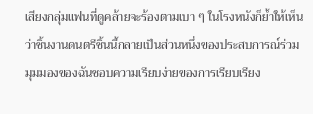เสียงกลุ่มแฟนที่ดูคล้ายจะร้องตามเบา ๆ ในโรงหนังก็ย้ำให้เห็นว่าชิ้นงานดนตรีชิ้นนี้กลายเป็นส่วนหนึ่งของประสบการณ์ร่วม
มุมมองของฉันชอบความเรียบง่ายของการเรียบเรียง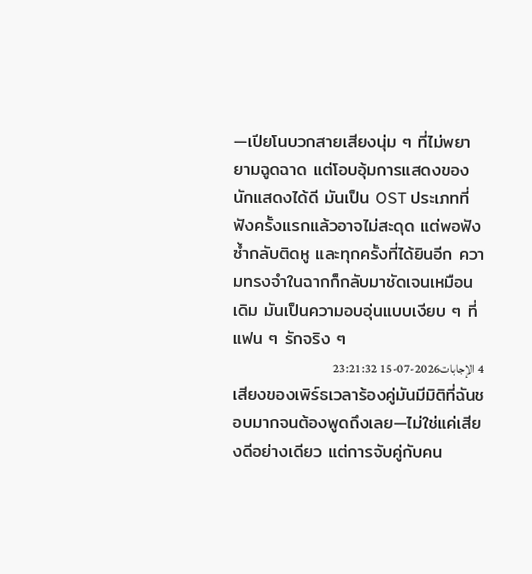—เปียโนบวกสายเสียงนุ่ม ๆ ที่ไม่พยายามฉูดฉาด แต่โอบอุ้มการแสดงของนักแสดงได้ดี มันเป็น OST ประเภทที่ฟังครั้งแรกแล้วอาจไม่สะดุด แต่พอฟังซ้ำกลับติดหู และทุกครั้งที่ได้ยินอีก ความทรงจำในฉากก็กลับมาชัดเจนเหมือนเดิม มันเป็นความอบอุ่นแบบเงียบ ๆ ที่แฟน ๆ รักจริง ๆ
4 الإجابات2026-07-15 23:21:32
เสียงของเพิร์ธเวลาร้องคู่มันมีมิติที่ฉันชอบมากจนต้องพูดถึงเลย—ไม่ใช่แค่เสียงดีอย่างเดียว แต่การจับคู่กับคน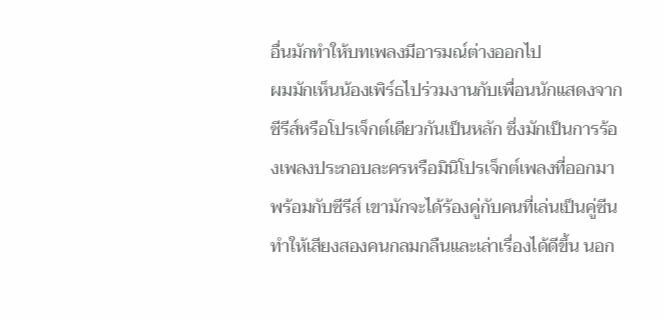อื่นมักทำให้บทเพลงมีอารมณ์ต่างออกไป
ผมมักเห็นน้องเพิร์ธไปร่วมงานกับเพื่อนนักแสดงจากซีรีส์หรือโปรเจ็กต์เดียวกันเป็นหลัก ซึ่งมักเป็นการร้องเพลงประกอบละครหรือมินิโปรเจ็กต์เพลงที่ออกมาพร้อมกับซีรีส์ เขามักจะได้ร้องคู่กับคนที่เล่นเป็นคู่ซีน ทำให้เสียงสองคนกลมกลืนและเล่าเรื่องได้ดีขึ้น นอก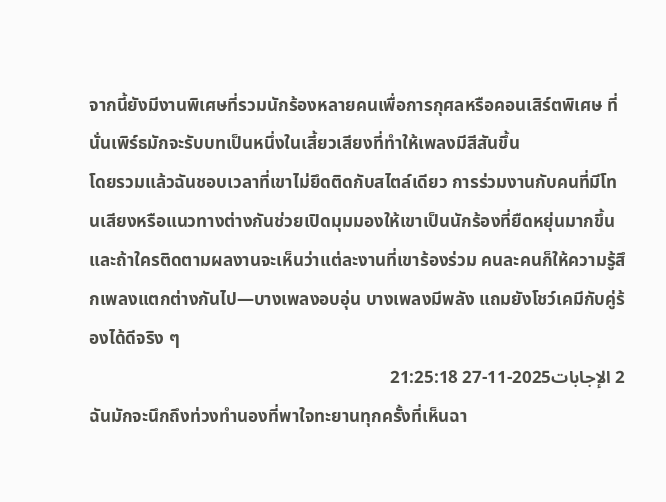จากนี้ยังมีงานพิเศษที่รวมนักร้องหลายคนเพื่อการกุศลหรือคอนเสิร์ตพิเศษ ที่นั่นเพิร์ธมักจะรับบทเป็นหนึ่งในเสี้ยวเสียงที่ทำให้เพลงมีสีสันขึ้น
โดยรวมแล้วฉันชอบเวลาที่เขาไม่ยึดติดกับสไตล์เดียว การร่วมงานกับคนที่มีโทนเสียงหรือแนวทางต่างกันช่วยเปิดมุมมองให้เขาเป็นนักร้องที่ยืดหยุ่นมากขึ้น และถ้าใครติดตามผลงานจะเห็นว่าแต่ละงานที่เขาร้องร่วม คนละคนก็ให้ความรู้สึกเพลงแตกต่างกันไป—บางเพลงอบอุ่น บางเพลงมีพลัง แถมยังโชว์เคมีกับคู่ร้องได้ดีจริง ๆ
2 الإجابات2025-11-27 21:25:18
ฉันมักจะนึกถึงท่วงทำนองที่พาใจทะยานทุกครั้งที่เห็นฉา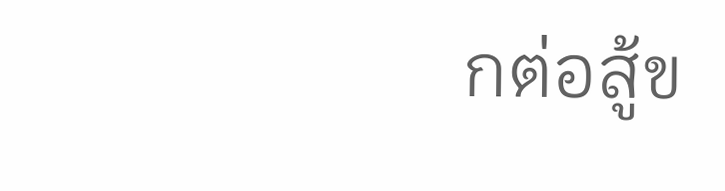กต่อสู้ข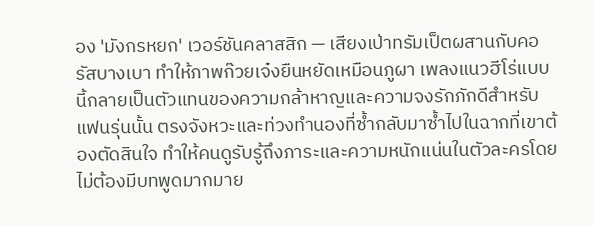อง 'มังกรหยก' เวอร์ชันคลาสสิก — เสียงเป่าทรัมเป็ตผสานกับคอรัสบางเบา ทำให้ภาพก๊วยเจ๋งยืนหยัดเหมือนภูผา เพลงแนวฮีโร่แบบนี้กลายเป็นตัวแทนของความกล้าหาญและความจงรักภักดีสำหรับแฟนรุ่นนั้น ตรงจังหวะและท่วงทำนองที่ซ้ำกลับมาซ้ำไปในฉากที่เขาต้องตัดสินใจ ทำให้คนดูรับรู้ถึงภาระและความหนักแน่นในตัวละครโดยไม่ต้องมีบทพูดมากมาย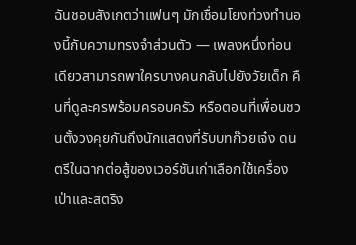ฉันชอบสังเกตว่าแฟนๆ มักเชื่อมโยงท่วงทำนองนี้กับความทรงจำส่วนตัว — เพลงหนึ่งท่อนเดียวสามารถพาใครบางคนกลับไปยังวัยเด็ก คืนที่ดูละครพร้อมครอบครัว หรือตอนที่เพื่อนชวนตั้งวงคุยกันถึงนักแสดงที่รับบทก๊วยเจ๋ง ดนตรีในฉากต่อสู้ของเวอร์ชันเก่าเลือกใช้เครื่องเป่าและสตริง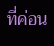ที่ค่อน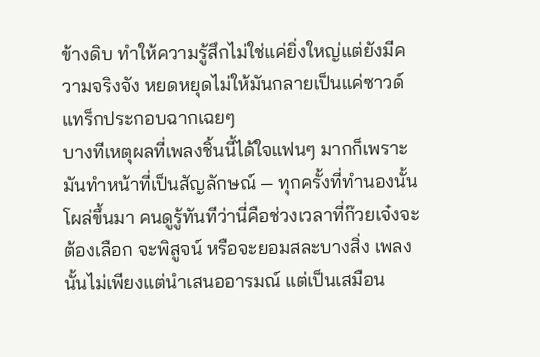ข้างดิบ ทำให้ความรู้สึกไม่ใช่แค่ยิ่งใหญ่แต่ยังมีความจริงจัง หยดหยุดไม่ให้มันกลายเป็นแค่ซาวด์แทร็กประกอบฉากเฉยๆ
บางทีเหตุผลที่เพลงชิ้นนี้ได้ใจแฟนๆ มากก็เพราะมันทำหน้าที่เป็นสัญลักษณ์ — ทุกครั้งที่ทำนองนั้นโผล่ขึ้นมา คนดูรู้ทันทีว่านี่คือช่วงเวลาที่ก๊วยเจ๋งจะต้องเลือก จะพิสูจน์ หรือจะยอมสละบางสิ่ง เพลงนั้นไม่เพียงแต่นำเสนออารมณ์ แต่เป็นเสมือน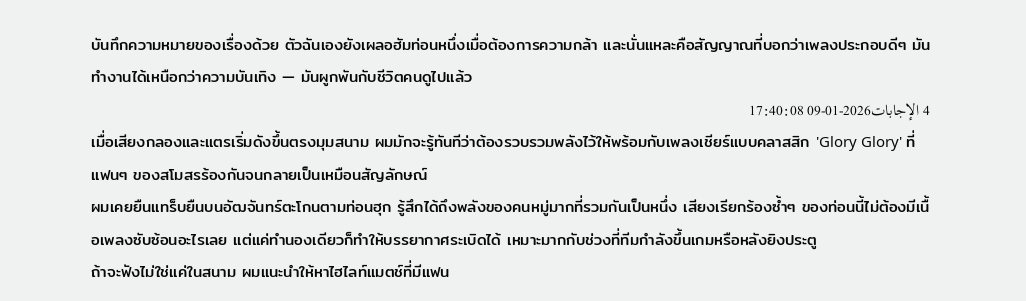บันทึกความหมายของเรื่องด้วย ตัวฉันเองยังเผลอฮัมท่อนหนึ่งเมื่อต้องการความกล้า และนั่นแหละคือสัญญาณที่บอกว่าเพลงประกอบดีๆ มันทำงานได้เหนือกว่าความบันเทิง — มันผูกพันกับชีวิตคนดูไปแล้ว
4 الإجابات2026-01-09 17:40:08
เมื่อเสียงกลองและแตรเริ่มดังขึ้นตรงมุมสนาม ผมมักจะรู้ทันทีว่าต้องรวบรวมพลังไว้ให้พร้อมกับเพลงเชียร์แบบคลาสสิก 'Glory Glory' ที่แฟนๆ ของสโมสรร้องกันจนกลายเป็นเหมือนสัญลักษณ์
ผมเคยยืนแทร็บยืนบนอัฒจันทร์ตะโกนตามท่อนฮุก รู้สึกได้ถึงพลังของคนหมู่มากที่รวมกันเป็นหนึ่ง เสียงเรียกร้องซ้ำๆ ของท่อนนี้ไม่ต้องมีเนื้อเพลงซับซ้อนอะไรเลย แต่แค่ทำนองเดียวก็ทำให้บรรยากาศระเบิดได้ เหมาะมากกับช่วงที่ทีมกำลังขึ้นเกมหรือหลังยิงประตู
ถ้าจะฟังไม่ใช่แค่ในสนาม ผมแนะนำให้หาไฮไลท์แมตช์ที่มีแฟน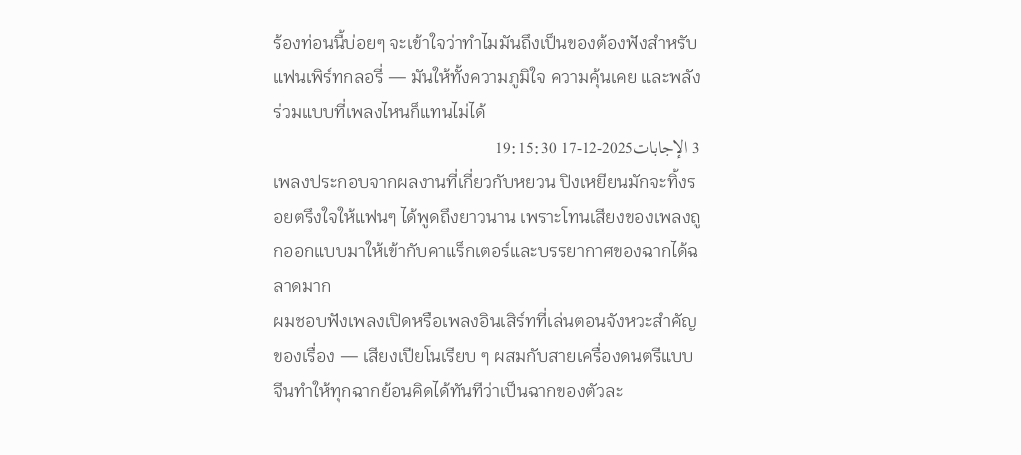ร้องท่อนนี้บ่อยๆ จะเข้าใจว่าทำไมมันถึงเป็นของต้องฟังสำหรับแฟนเพิร์ทกลอรี่ — มันให้ทั้งความภูมิใจ ความคุ้นเคย และพลังร่วมแบบที่เพลงไหนก็แทนไม่ได้
3 الإجابات2025-12-17 19:15:30
เพลงประกอบจากผลงานที่เกี่ยวกับหยวน ปิงเหยียนมักจะทิ้งรอยตรึงใจให้แฟนๆ ได้พูดถึงยาวนาน เพราะโทนเสียงของเพลงถูกออกแบบมาให้เข้ากับคาแร็กเตอร์และบรรยากาศของฉากได้ฉลาดมาก
ผมชอบฟังเพลงเปิดหรือเพลงอินเสิร์ทที่เล่นตอนจังหวะสำคัญของเรื่อง — เสียงเปียโนเรียบ ๆ ผสมกับสายเครื่องดนตรีแบบจีนทำให้ทุกฉากย้อนคิดได้ทันทีว่าเป็นฉากของตัวละ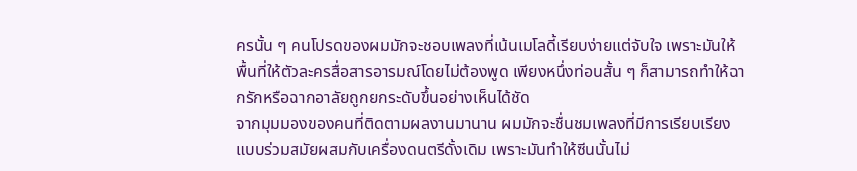ครนั้น ๆ คนโปรดของผมมักจะชอบเพลงที่เน้นเมโลดี้เรียบง่ายแต่จับใจ เพราะมันให้พื้นที่ให้ตัวละครสื่อสารอารมณ์โดยไม่ต้องพูด เพียงหนึ่งท่อนสั้น ๆ ก็สามารถทำให้ฉากรักหรือฉากอาลัยถูกยกระดับขึ้นอย่างเห็นได้ชัด
จากมุมมองของคนที่ติดตามผลงานมานาน ผมมักจะชื่นชมเพลงที่มีการเรียบเรียงแบบร่วมสมัยผสมกับเครื่องดนตรีดั้งเดิม เพราะมันทำให้ซีนนั้นไม่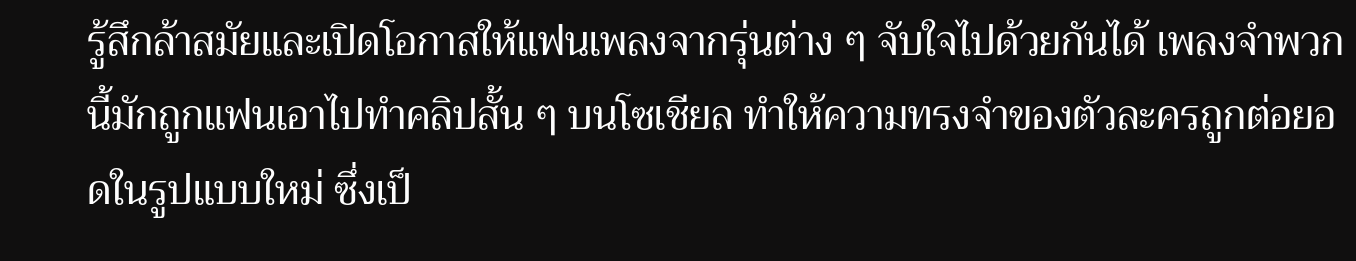รู้สึกล้าสมัยและเปิดโอกาสให้แฟนเพลงจากรุ่นต่าง ๆ จับใจไปด้วยกันได้ เพลงจำพวกนี้มักถูกแฟนเอาไปทำคลิปสั้น ๆ บนโซเชียล ทำให้ความทรงจำของตัวละครถูกต่อยอดในรูปแบบใหม่ ซึ่งเป็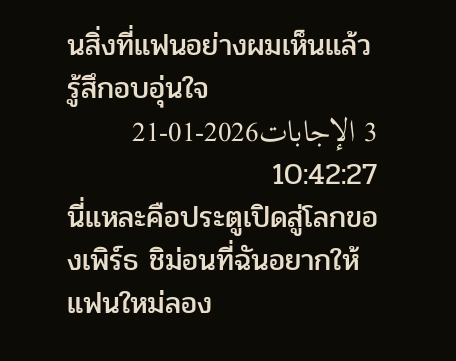นสิ่งที่แฟนอย่างผมเห็นแล้วรู้สึกอบอุ่นใจ
3 الإجابات2026-01-21 10:42:27
นี่แหละคือประตูเปิดสู่โลกของเพิร์ธ ชิม่อนที่ฉันอยากให้แฟนใหม่ลอง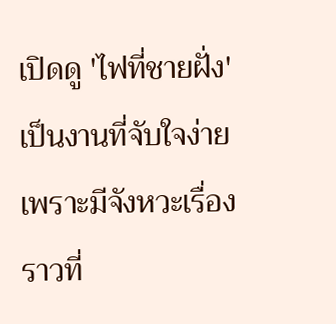เปิดดู 'ไฟที่ชายฝั่ง' เป็นงานที่จับใจง่ายเพราะมีจังหวะเรื่องราวที่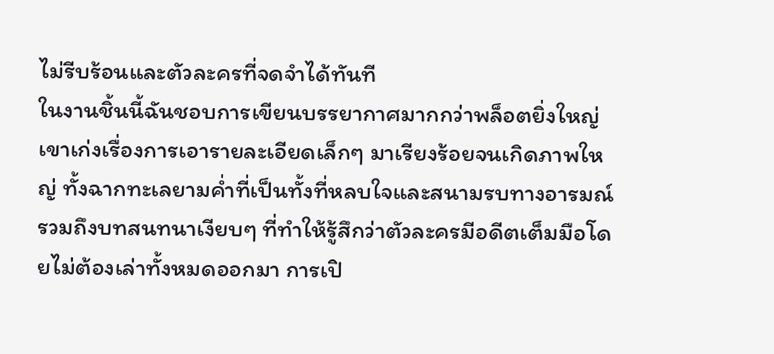ไม่รีบร้อนและตัวละครที่จดจำได้ทันที
ในงานชิ้นนี้ฉันชอบการเขียนบรรยากาศมากกว่าพล็อตยิ่งใหญ่ เขาเก่งเรื่องการเอารายละเอียดเล็กๆ มาเรียงร้อยจนเกิดภาพใหญ่ ทั้งฉากทะเลยามค่ำที่เป็นทั้งที่หลบใจและสนามรบทางอารมณ์ รวมถึงบทสนทนาเงียบๆ ที่ทำให้รู้สึกว่าตัวละครมีอดีตเต็มมือโดยไม่ต้องเล่าทั้งหมดออกมา การเปิ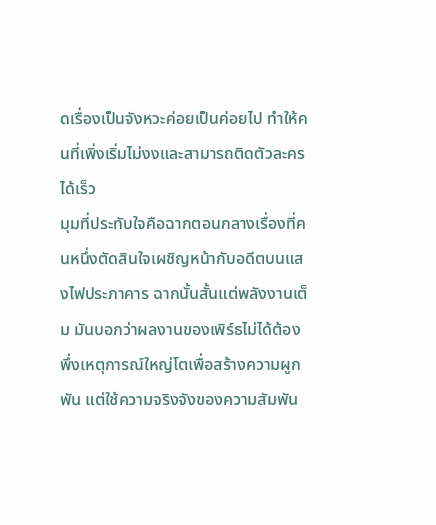ดเรื่องเป็นจังหวะค่อยเป็นค่อยไป ทำให้คนที่เพิ่งเริ่มไม่งงและสามารถติดตัวละครได้เร็ว
มุมที่ประทับใจคือฉากตอนกลางเรื่องที่คนหนึ่งตัดสินใจเผชิญหน้ากับอดีตบนแสงไฟประภาคาร ฉากนั้นสั้นแต่พลังงานเต็ม มันบอกว่าผลงานของเพิร์ธไม่ได้ต้องพึ่งเหตุการณ์ใหญ่โตเพื่อสร้างความผูกพัน แต่ใช้ความจริงจังของความสัมพัน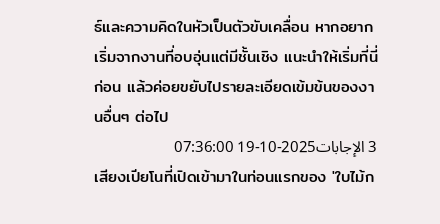ธ์และความคิดในหัวเป็นตัวขับเคลื่อน หากอยากเริ่มจากงานที่อบอุ่นแต่มีชั้นเชิง แนะนำให้เริ่มที่นี่ก่อน แล้วค่อยขยับไปรายละเอียดเข้มข้นของงานอื่นๆ ต่อไป
3 الإجابات2025-10-19 07:36:00
เสียงเปียโนที่เปิดเข้ามาในท่อนแรกของ 'ใบไม้ก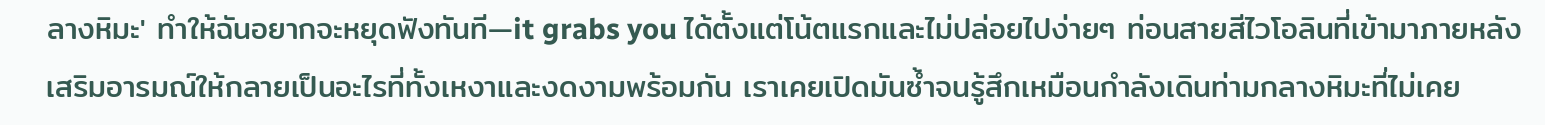ลางหิมะ' ทำให้ฉันอยากจะหยุดฟังทันที—it grabs you ได้ตั้งแต่โน้ตแรกและไม่ปล่อยไปง่ายๆ ท่อนสายสีไวโอลินที่เข้ามาภายหลังเสริมอารมณ์ให้กลายเป็นอะไรที่ทั้งเหงาและงดงามพร้อมกัน เราเคยเปิดมันซ้ำจนรู้สึกเหมือนกำลังเดินท่ามกลางหิมะที่ไม่เคย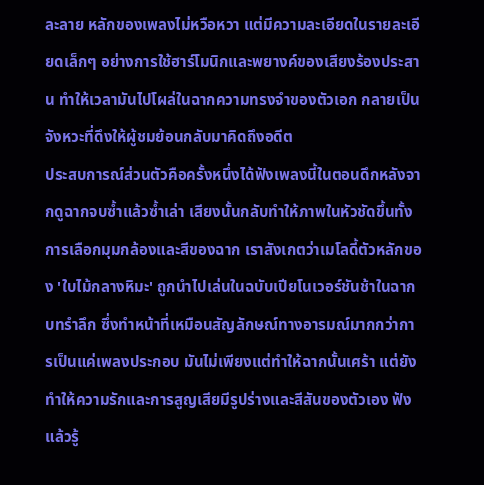ละลาย หลักของเพลงไม่หวือหวา แต่มีความละเอียดในรายละเอียดเล็กๆ อย่างการใช้ฮาร์โมนิกและพยางค์ของเสียงร้องประสาน ทำให้เวลามันไปโผล่ในฉากความทรงจำของตัวเอก กลายเป็นจังหวะที่ดึงให้ผู้ชมย้อนกลับมาคิดถึงอดีต
ประสบการณ์ส่วนตัวคือครั้งหนึ่งได้ฟังเพลงนี้ในตอนดึกหลังจากดูฉากจบซ้ำแล้วซ้ำเล่า เสียงนั้นกลับทำให้ภาพในหัวชัดขึ้นทั้งการเลือกมุมกล้องและสีของฉาก เราสังเกตว่าเมโลดี้ตัวหลักของ 'ใบไม้กลางหิมะ' ถูกนำไปเล่นในฉบับเปียโนเวอร์ชันช้าในฉากบทรำลึก ซึ่งทำหน้าที่เหมือนสัญลักษณ์ทางอารมณ์มากกว่าการเป็นแค่เพลงประกอบ มันไม่เพียงแต่ทำให้ฉากนั้นเศร้า แต่ยังทำให้ความรักและการสูญเสียมีรูปร่างและสีสันของตัวเอง ฟังแล้วรู้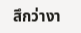สึกว่างา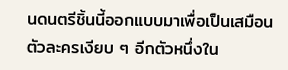นดนตรีชิ้นนี้ออกแบบมาเพื่อเป็นเสมือนตัวละครเงียบ ๆ อีกตัวหนึ่งใน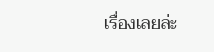เรื่องเลยล่ะ